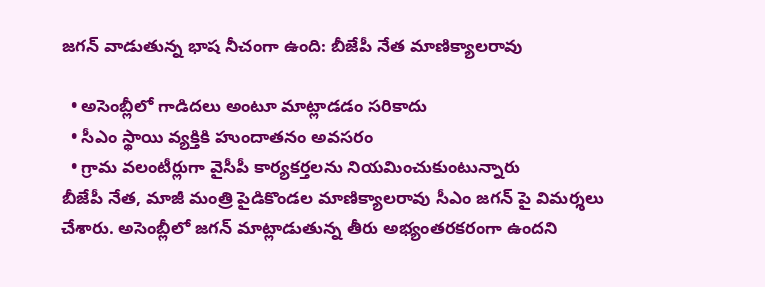జగన్ వాడుతున్న భాష నీచంగా ఉంది: బీజేపీ నేత మాణిక్యాలరావు

  • అసెంబ్లీలో గాడిదలు అంటూ మాట్లాడడం సరికాదు
  • సీఎం స్థాయి వ్యక్తికి హుందాతనం అవసరం
  • గ్రామ వలంటీర్లుగా వైసీపీ కార్యకర్తలను నియమించుకుంటున్నారు
బీజేపీ నేత, మాజీ మంత్రి పైడికొండల మాణిక్యాలరావు సీఎం జగన్ పై విమర్శలు చేశారు. అసెంబ్లీలో జగన్ మాట్లాడుతున్న తీరు అభ్యంతరకరంగా ఉందని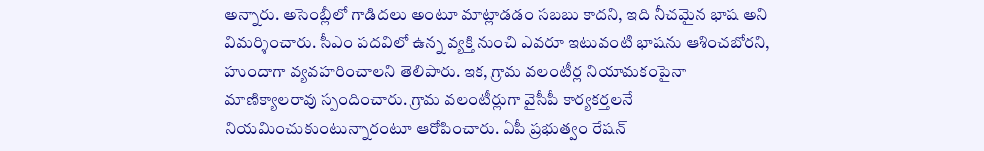అన్నారు. అసెంబ్లీలో గాడిదలు అంటూ మాట్లాడడం సబబు కాదని, ఇది నీచమైన భాష అని విమర్శించారు. సీఎం పదవిలో ఉన్న వ్యక్తి నుంచి ఎవరూ ఇటువంటి భాషను ఆశించబోరని, హుందాగా వ్యవహరించాలని తెలిపారు. ఇక, గ్రామ వలంటీర్ల నియామకంపైనా మాణిక్యాలరావు స్పందించారు. గ్రామ వలంటీర్లుగా వైసీపీ కార్యకర్తలనే నియమించుకుంటున్నారంటూ ఆరోపించారు. ఏపీ ప్రభుత్వం రేషన్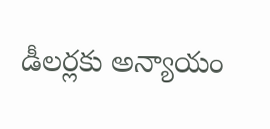డీలర్లకు అన్యాయం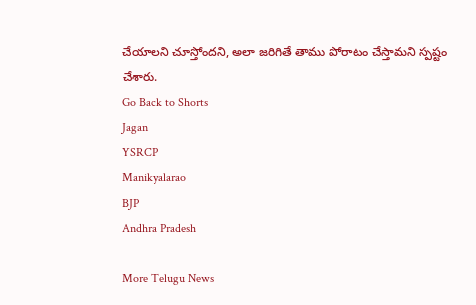చేయాలని చూస్తోందని, అలా జరిగితే తాము పోరాటం చేస్తామని స్పష్టం చేశారు.
Go Back to Shorts
Jagan
YSRCP
Manikyalarao
BJP
Andhra Pradesh

More Telugu News